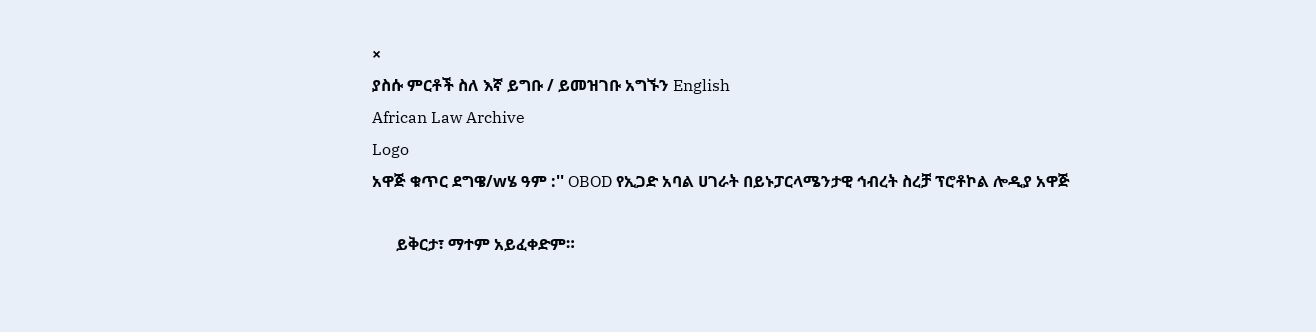×
ያስሱ ምርቶች ስለ እኛ ይግቡ / ይመዝገቡ አግኙን English
African Law Archive
Logo
አዋጅ ቁጥር ደግዌ/wሄ ዓም :'' OBOD የኢጋድ አባል ሀገራት በይኑፓርላሜንታዊ ኅብረት ስረቻ ፕሮቶኮል ሎዲያ አዋጅ

      ይቅርታ፣ ማተም አይፈቀድም።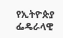የኢትዮጵያ ፌዴራላዊ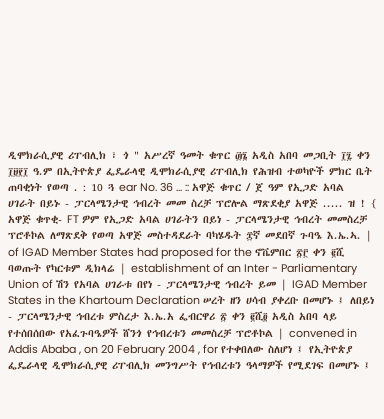ዲሞክራሲያዊ ሪፐብሊክ ፣ ጎ " አሥረኛ ዓመት ቁጥር ፴፮ አዲስ አበባ መጋቢት ፲፯ ቀን ፲፱፻፲ ዓ.ም በኢትዮጵያ ፌዴራላዊ ዲሞክራሲያዊ ሪፐብሊክ የሕዝብ ተወካዮች ምክር ቤት ጠባቂነት የወጣ . : 10 ጓ ear No. 36 ... :: አዋጅ ቁጥር / ጀ ዓም የኢጋድ አባል ሀገራት በይኑ - ፓርላሜንታዊ ኅብረት መመ ስረቻ ፕሮሎል ማጽደቂያ አዋጅ ..... ዝ ! { አዋጅ ቁጥቂ- FT ዎም የኢጋድ አባል ሀገራትን በይነ - ፓርላሜንታዊ ኅብረት መመስረቻ ፕሮቶኮል ለማጽደቅ የወጣ አዋጅ መስተዳደራት ባካሄዱት ፰ኛ መደበኛ ጉባዔ እ.ኤ.ኣ. | of IGAD Member States had proposed for the ኖቬምበር ፳፫ ቀን ፪ሺ ባወጡት የካርቱም ዲክላሬ | establishment of an Inter - Parliamentary Union of ሽን የአባል ሀገራቱ በየነ - ፓርላሜንታዊ ኅብረት ይመ | IGAD Member States in the Khartoum Declaration ሠረት ዘን ሀሳብ ያቀረቡ በመሆኑ ፤ ለበይነ - ፓርላሜንታዊ ኅብረቱ ምስረታ እ.ኤ.አ ፌብርዋሪ ፳ ቀን ፪ሺ፬ አዲስ አበባ ላይ የተሰበሰበው የአፈጉባዔዎች ሸንጎ የኅብረቱን መመስረቻ ፕሮቶኮል | convened in Addis Ababa , on 20 February 2004 , for የተቀበለው ስለሆነ ፤ የኢትዮጵያ ፌዴራላዊ ዲሞክራሲያዊ ሪፐብሊክ መንግሥት የኅብረቱን ዓላማዎች የሚደገፍ በመሆኑ ፤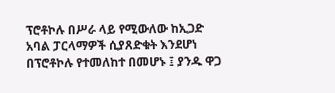ፕሮቶኮሉ በሥራ ላይ የሚውለው ከኢጋድ አባል ፓርላማዎች ሲያጸድቁት እንደሆነ በፕሮቶኮሉ የተመለከተ በመሆኑ ፤ ያንዱ ዋጋ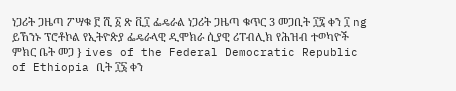ነጋሪት ጋዜጣ ፖሣቁ ፫ ሺ ፩ ጽ ቪ፲ ፌዴራል ነጋሪት ጋዜጣ ቁጥር 3 መጋቢት ፲፯ ቀን ፲ ng ይኸንኑ ፕሮቶኮል የኢትዮጵያ ፌዴራላዊ ዲሞክራ ሲያዊ ሪፐብሊክ የሕዝብ ተወካዮች ምክር ቤት መጋ } ives of the Federal Democratic Republic of Ethiopia ቢት ፲፮ ቀን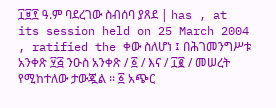፲፱፻ ዓ.ም ባደረገው ስብሰባ ያጸደ | has , at its session held on 25 March 2004 , ratified the ቀው ስለሆነ ፤ በሕገመንግሥቱ አንቀጽ ፶፭ ንዑስ አንቀጽ / ፩ / እና / ፲፪ / መሠረት የሚከተለው ታውጇል ፡፡ ፩ አጭር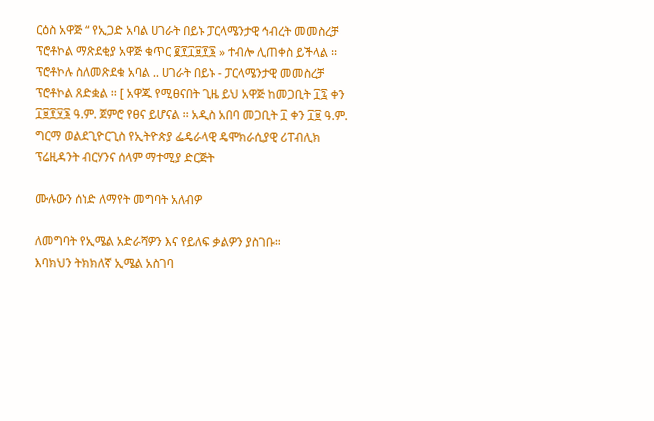ርዕስ አዋጅ “ የኢጋድ አባል ሀገራት በይኑ ፓርላሜንታዊ ኅብረት መመስረቻ ፕሮቶኮል ማጽደቂያ አዋጅ ቁጥር ፪፻፲፱፻፮ » ተብሎ ሊጠቀስ ይችላል ፡፡ ፕሮቶኮሉ ስለመጽደቁ አባል .. ሀገራት በይኑ - ፓርላሜንታዊ መመስረቻ ፕሮቶኮል ጸድቋል ፡፡ [ አዋጁ የሚፀናበት ጊዜ ይህ አዋጅ ከመጋቢት ፲፯ ቀን ፲፱፻፶፮ ዓ.ም. ጀምሮ የፀና ይሆናል ፡፡ አዲስ አበባ መጋቢት ፲ ቀን ፲፱ ዓ.ም. ግርማ ወልደጊዮርጊስ የኢትዮጵያ ፌዴራላዊ ዴሞክራሲያዊ ሪፐብሊክ ፕሬዚዳንት ብርሃንና ሰላም ማተሚያ ድርጅት

ሙሉውን ሰነድ ለማየት መግባት አለብዎ

ለመግባት የኢሜል አድራሻዎን እና የይለፍ ቃልዎን ያስገቡ።
እባክህን ትክክለኛ ኢሜል አስገባ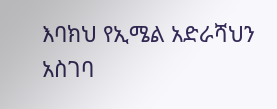እባክህ የኢሜል አድራሻህን አስገባ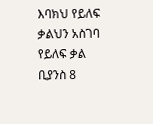እባክህ የይለፍ ቃልህን አስገባ
የይለፍ ቃል ቢያንስ 8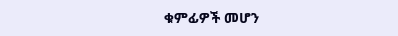ቁምፊዎች መሆን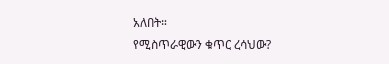አለበት።
የሚስጥራዊውን ቁጥር ረሳህው?